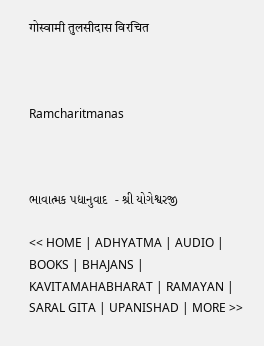गोस्वामी तुलसीदास विरचित



Ramcharitmanas



ભાવાત્મક પદ્યાનુવાદ  - શ્રી યોગેશ્વરજી

<< HOME | ADHYATMA | AUDIO | BOOKS | BHAJANS | KAVITAMAHABHARAT | RAMAYAN | SARAL GITA | UPANISHAD | MORE >>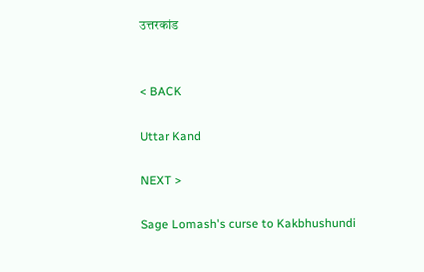उत्तरकांड


< BACK

Uttar Kand

NEXT >

Sage Lomash's curse to Kakbhushundi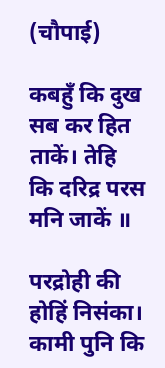(चौपाई)

कबहुँ कि दुख सब कर हित ताकें। तेहि कि दरिद्र परस मनि जाकें ॥

परद्रोही की होहिं निसंका। कामी पुनि कि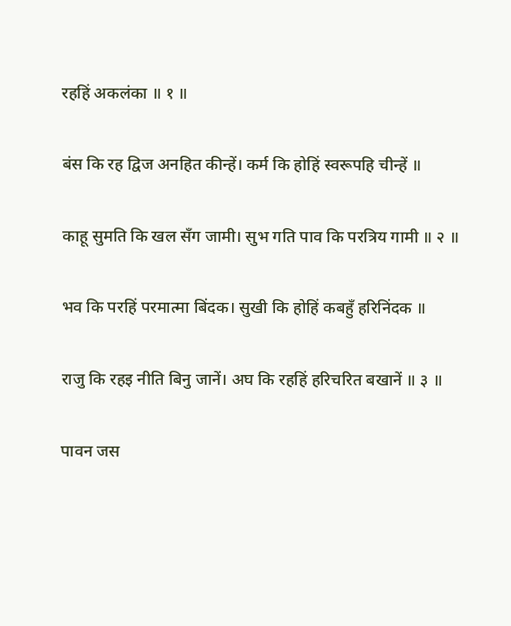रहहिं अकलंका ॥ १ ॥

बंस कि रह द्विज अनहित कीन्हें। कर्म कि होहिं स्वरूपहि चीन्हें ॥

काहू सुमति कि खल सँग जामी। सुभ गति पाव कि परत्रिय गामी ॥ २ ॥

भव कि परहिं परमात्मा बिंदक। सुखी कि होहिं कबहुँ हरिनिंदक ॥

राजु कि रहइ नीति बिनु जानें। अघ कि रहहिं हरिचरित बखानें ॥ ३ ॥

पावन जस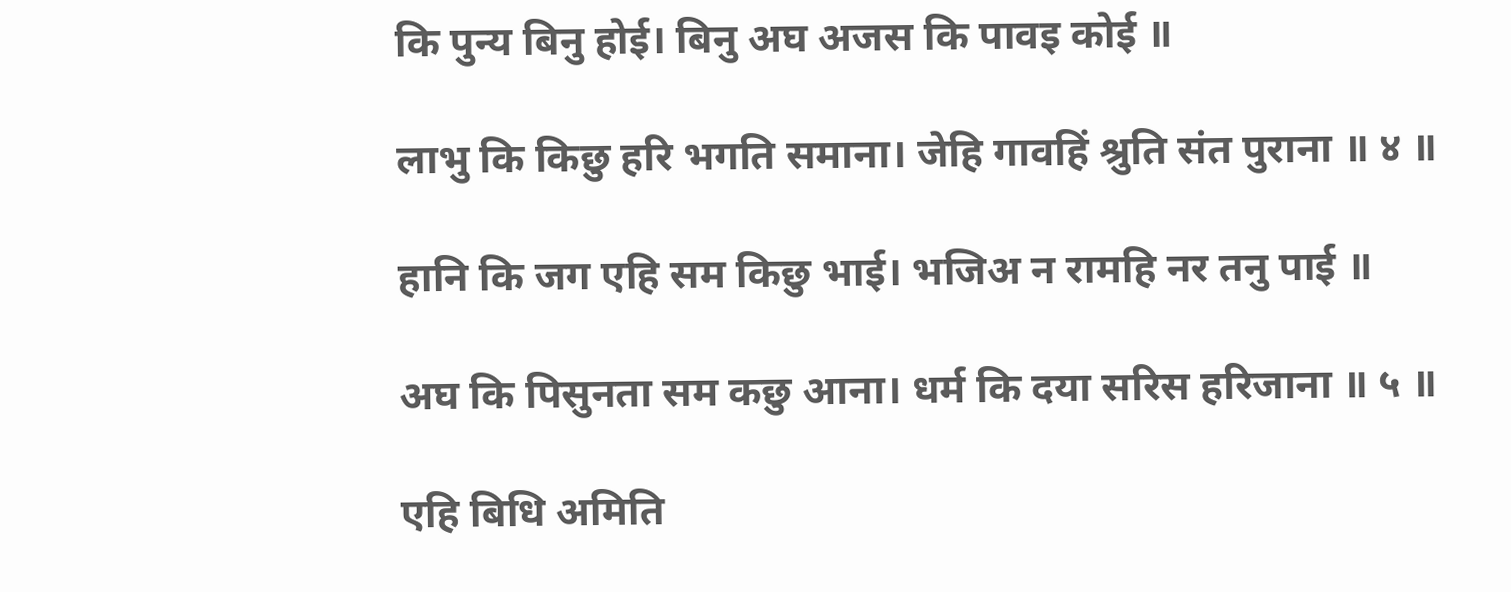कि पुन्य बिनु होई। बिनु अघ अजस कि पावइ कोई ॥

लाभु कि किछु हरि भगति समाना। जेहि गावहिं श्रुति संत पुराना ॥ ४ ॥

हानि कि जग एहि सम किछु भाई। भजिअ न रामहि नर तनु पाई ॥

अघ कि पिसुनता सम कछु आना। धर्म कि दया सरिस हरिजाना ॥ ५ ॥

एहि बिधि अमिति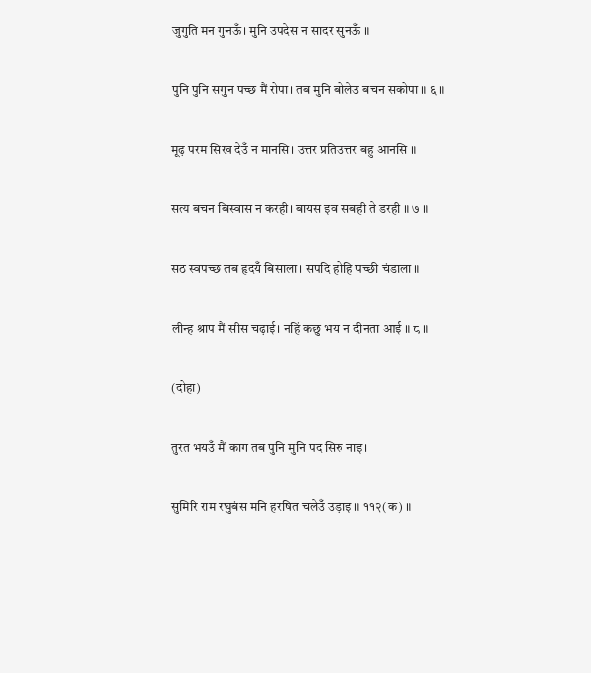जुगुति मन गुनऊँ। मुनि उपदेस न सादर सुनऊँ ॥

पुनि पुनि सगुन पच्छ मैं रोपा। तब मुनि बोलेउ बचन सकोपा ॥ ६ ॥

मूढ़ परम सिख देउँ न मानसि। उत्तर प्रतिउत्तर बहु आनसि ॥

सत्य बचन बिस्वास न करही। बायस इव सबही ते डरही ॥ ७ ॥

सठ स्वपच्छ तब हृदयँ बिसाला। सपदि होहि पच्छी चंडाला ॥

लीन्ह श्राप मैं सीस चढ़ाई। नहिं कछु भय न दीनता आई ॥ ८ ॥

(दोहा)

तुरत भयउँ मैं काग तब पुनि मुनि पद सिरु नाइ।

सुमिरि राम रघुबंस मनि हरषित चलेउँ उड़ाइ ॥ ११२(क) ॥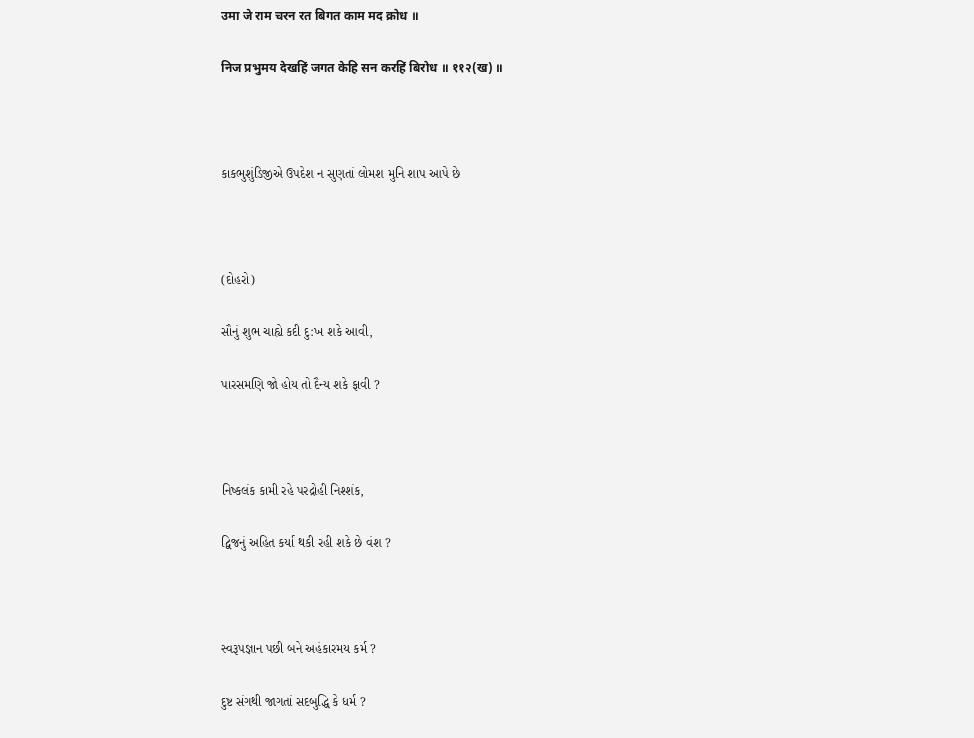उमा जे राम चरन रत बिगत काम मद क्रोध ॥

निज प्रभुमय देखहिं जगत केहि सन करहिं बिरोध ॥ ११२(ख) ॥



કાકભુશુંડિજીએ ઉપદેશ ન સુણતાં લોમશ મુનિ શાપ આપે છે



(દોહરો)

સૌનું શુભ ચાહ્યે કદી દુ:ખ શકે આવી,

પારસમણિ જો હોય તો દૈન્ય શકે ફાવી ?



નિષ્કલંક કામી રહે પરદ્રોહી નિશ્શંક,

દ્વિજનું અહિત કર્યા થકી રહી શકે છે વંશ ?



સ્વરૂપજ્ઞાન પછી બને અહંકારમય કર્મ ?

દુષ્ટ સંગથી જાગતાં સદબુદ્ધિ કે ધર્મ ?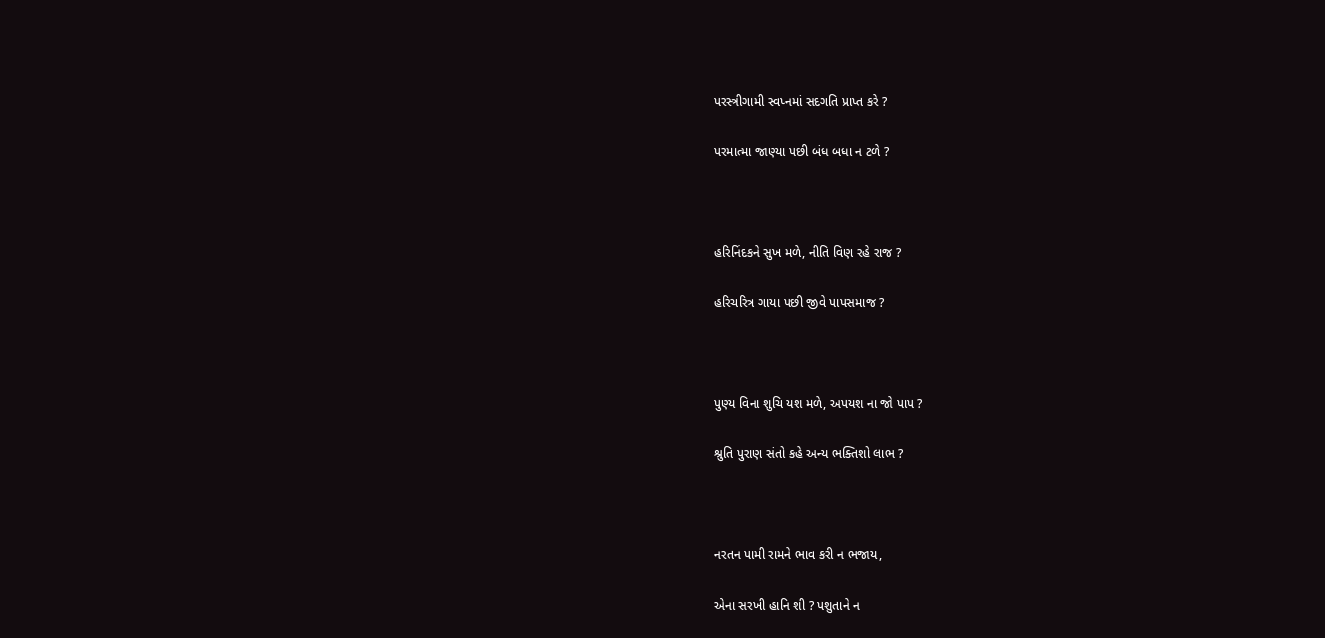પરસ્ત્રીગામી સ્વપ્નમાં સદગતિ પ્રાપ્ત કરે ?

પરમાત્મા જાણ્યા પછી બંધ બધા ન ટળે ?



હરિનિંદકને સુખ મળે, નીતિ વિણ રહે રાજ ?

હરિચરિત્ર ગાયા પછી જીવે પાપસમાજ ?



પુણ્ય વિના શુચિ યશ મળે, અપયશ ના જો પાપ ?

શ્રુતિ પુરાણ સંતો કહે અન્ય ભક્તિશો લાભ ?



નરતન પામી રામને ભાવ કરી ન ભજાય,

એના સરખી હાનિ શી ? પશુતાને ન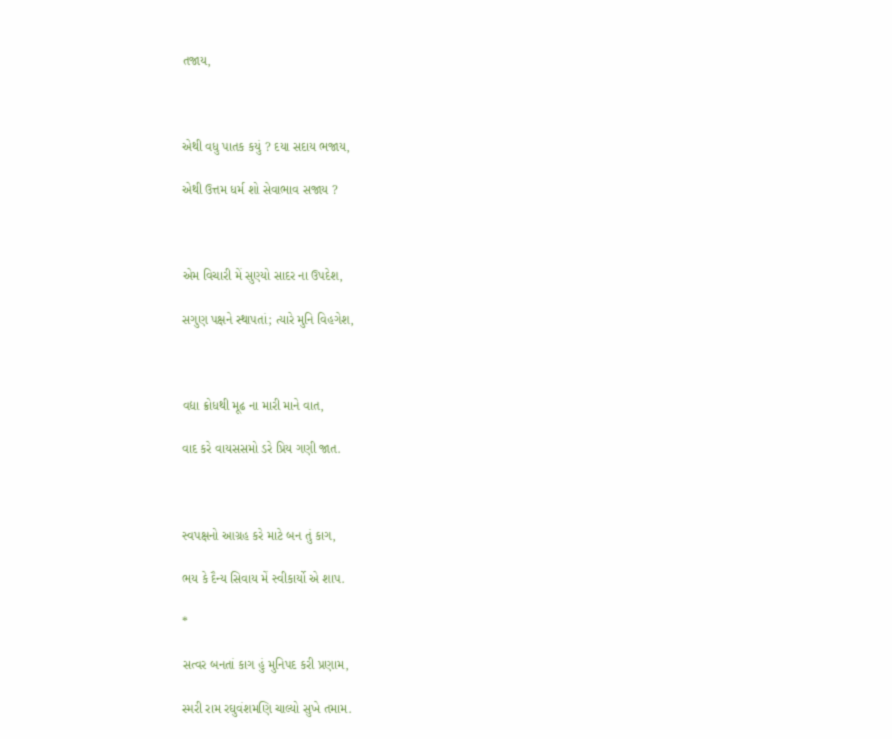તજાય,



એથી વધુ પાતક કયું ? દયા સદાય ભજાય,

એથી ઉત્તમ ધર્મ શો સેવાભાવ સજાય ?



એમ વિચારી મેં સુણ્યો સાદર ના ઉપદેશ,

સગુણ પક્ષને સ્થાપતાં; ત્યારે મુનિ વિહગેશ,



વદ્યા ક્રોધથી મૂઢ ના મારી માને વાત,

વાદ કરે વાયસસમો ડરે પ્રિય ગણી જાત.



સ્વપક્ષનો આગ્રહ કરે માટે બન તું કાગ,

ભય કે દૈન્ય સિવાય મેં સ્વીકાર્યો એ શાપ.

*

સત્વર બનતાં કાગ હું મુનિપદ કરી પ્રણામ,

સ્મરી રામ રઘુવંશમણિ ચાલ્યો સુખે તમામ.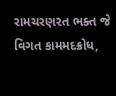રામચરણરત ભક્ત જે વિગત કામમદક્રોધ,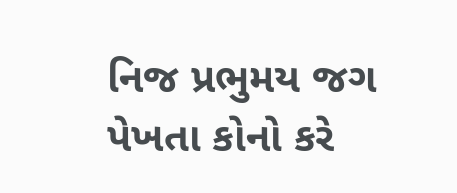નિજ પ્રભુમય જગ પેખતા કોનો કરે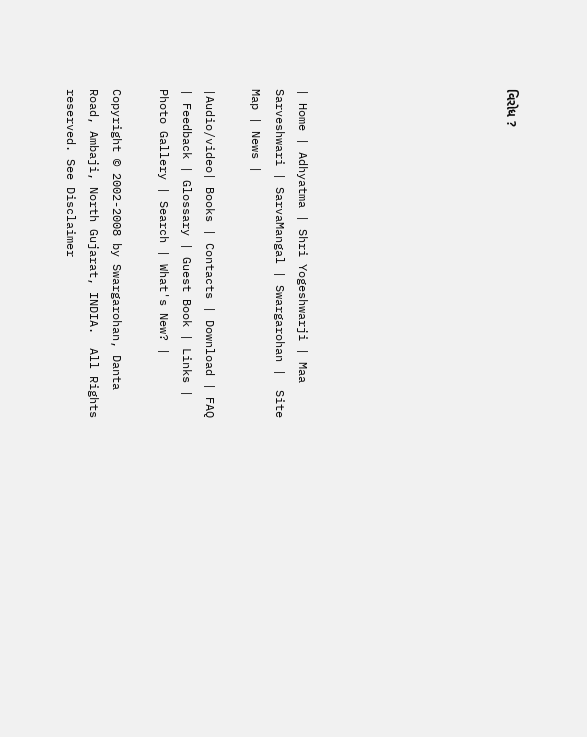વિરોધ ?








| Home | Adhyatma | Shri Yogeshwarji | Maa Sarveshwari | SarvaMangal | Swargarohan |  Site Map | News |

|Audio/video| Books | Contacts | Download | FAQ | Feedback | Glossary | Guest Book | Links | Photo Gallery | Search | What's New? |

Copyright © 2002-2008 by Swargarohan, Danta Road, Ambaji, North Gujarat, INDIA.  All Rights reserved. See Disclaimer